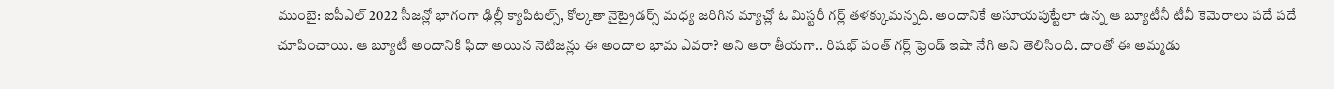ముంబై: ఐపీఎల్ 2022 సీజన్లో భాగంగా ఢిల్లీ క్యాపిటల్స్, కోల్కతా నైట్రైడర్స్ మధ్య జరిగిన మ్యాచ్లో ఓ మిస్టరీ గర్ల్ తళక్కుమన్నది. అందానికే అసూయపుట్టేలా ఉన్న ఆ బ్యూటీనీ టీవీ కెమెరాలు పదే పదే చూపించాయి. ఆ బ్యూటీ అందానికి ఫిదా అయిన నెటిజన్లు ఈ అందాల భామ ఎవరా? అని ఆరా తీయగా.. రిషభ్ పంత్ గర్ల్ ఫ్రెండ్ ఇషా నేగి అని తెలిసింది. దాంతో ఈ అమ్మడు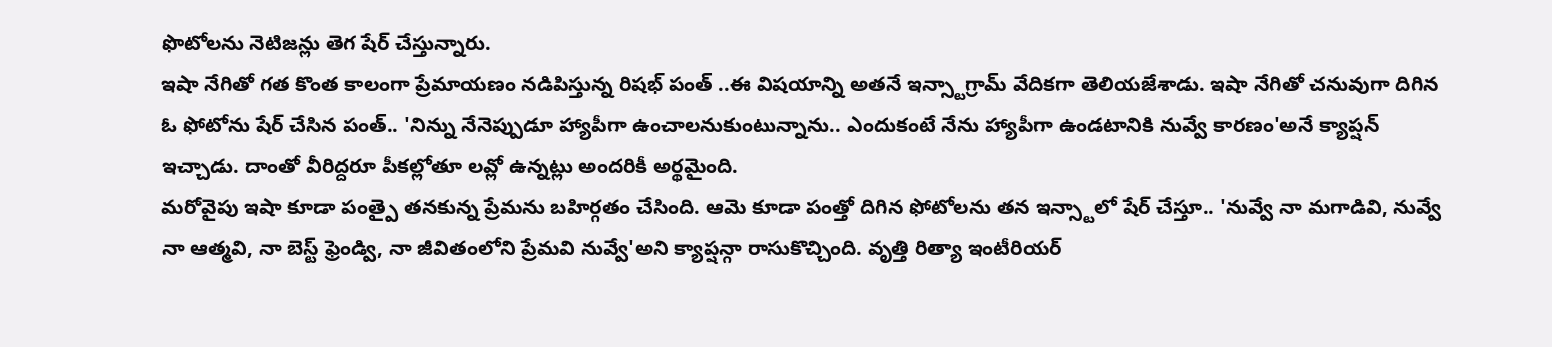ఫొటోలను నెటిజన్లు తెగ షేర్ చేస్తున్నారు.
ఇషా నేగితో గత కొంత కాలంగా ప్రేమాయణం నడిపిస్తున్న రిషభ్ పంత్ ..ఈ విషయాన్ని అతనే ఇన్స్టాగ్రామ్ వేదికగా తెలియజేశాడు. ఇషా నేగితో చనువుగా దిగిన ఓ ఫోటోను షేర్ చేసిన పంత్.. 'నిన్ను నేనెప్పుడూ హ్యాపీగా ఉంచాలనుకుంటున్నాను.. ఎందుకంటే నేను హ్యాపీగా ఉండటానికి నువ్వే కారణం'అనే క్యాప్షన్ ఇచ్చాడు. దాంతో వీరిద్దరూ పీకల్లోతూ లవ్లో ఉన్నట్లు అందరికీ అర్థమైంది.
మరోవైపు ఇషా కూడా పంత్పై తనకున్న ప్రేమను బహిర్గతం చేసింది. ఆమె కూడా పంత్తో దిగిన ఫోటోలను తన ఇన్స్టాలో షేర్ చేస్తూ.. 'నువ్వే నా మగాడివి, నువ్వే నా ఆత్మవి, నా బెస్ట్ ఫ్రెండ్వి, నా జీవితంలోని ప్రేమవి నువ్వే'అని క్యాప్షన్గా రాసుకొచ్చింది. వృత్తి రిత్యా ఇంటీరియర్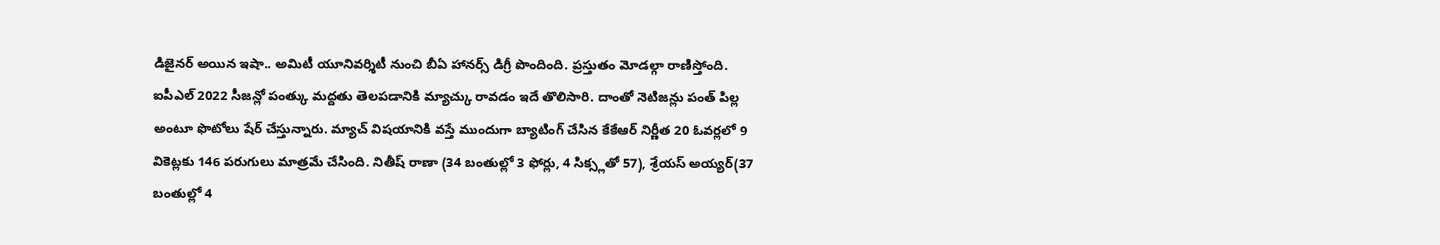డిజైనర్ అయిన ఇషా.. అమిటీ యూనివర్శిటీ నుంచి బీఏ హానర్స్ డిగ్రీ పొందింది. ప్రస్తుతం మోడల్గా రాణిస్తోంది.
ఐపీఎల్ 2022 సీజన్లో పంత్కు మద్దతు తెలపడానికి మ్యాచ్కు రావడం ఇదే తొలిసారి. దాంతో నెటిజన్లు పంత్ పిల్ల అంటూ ఫొటోలు షేర్ చేస్తున్నారు. మ్యాచ్ విషయానికి వస్తే ముందుగా బ్యాటింగ్ చేసిన కేకేఆర్ నిర్ణీత 20 ఓవర్లలో 9 వికెట్లకు 146 పరుగులు మాత్రమే చేసింది. నితీష్ రాణా (34 బంతుల్లో 3 ఫోర్లు, 4 సిక్స్లతో 57), శ్రేయస్ అయ్యర్(37 బంతుల్లో 4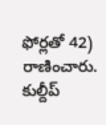ఫోర్లతో 42) రాణించారు. కుల్దీప్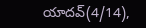యాదవ్(4/14),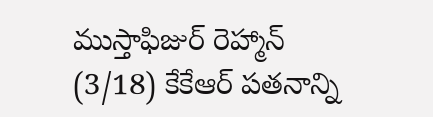ముస్తాఫిజుర్ రెహ్మాన్ (3/18) కేకేఆర్ పతనాన్ని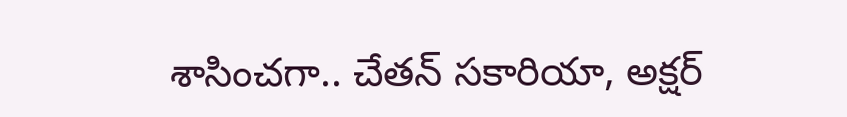శాసించగా.. చేతన్ సకారియా, అక్షర్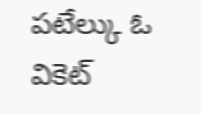పటేల్కు ఓ వికెట్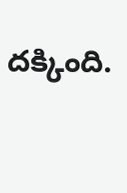దక్కింది.